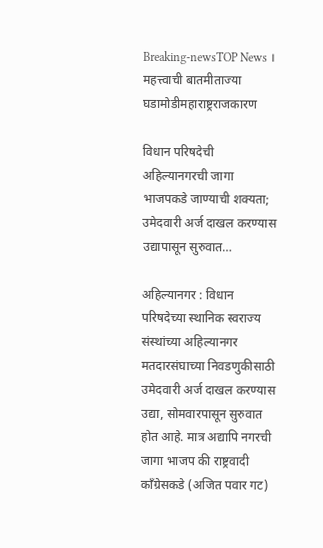Breaking-newsTOP News । महत्त्वाची बातमीताज्या घडामोडीमहाराष्ट्रराजकारण

विधान परिषदेची अहिल्यानगरची जागा भाजपकडे जाण्याची शक्यता; उमेदवारी अर्ज दाखल करण्यास उद्यापासून सुरुवात…

अहिल्यानगर : विधान परिषदेच्या स्थानिक स्वराज्य संस्थांच्या अहिल्यानगर मतदारसंघाच्या निवडणुकीसाठी उमेदवारी अर्ज दाखल करण्यास उद्या, सोमवारपासून सुरुवात होत आहे. मात्र अद्यापि नगरची जागा भाजप की राष्ट्रवादी काँग्रेसकडे (अजित पवार गट)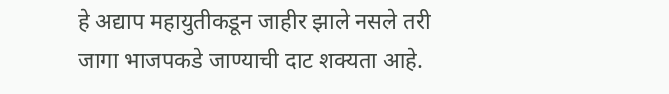हे अद्याप महायुतीकडून जाहीर झाले नसले तरी जागा भाजपकडे जाण्याची दाट शक्यता आहे.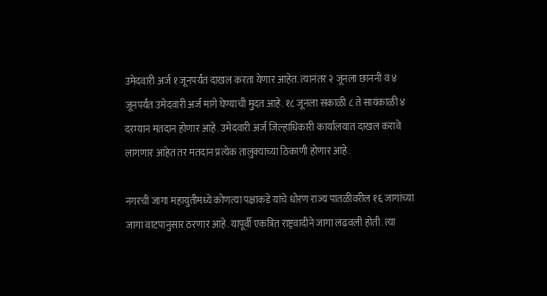उमेदवारी अर्ज १ जूनपर्यंत दाखल करता येणार आहेत. त्यानंतर २ जूनला छाननी व ४ जूनपर्यंत उमेदवारी अर्ज मागे घेण्याची मुदत आहे. १८ जूनला सकाळी ८ ते सायंकाळी ४ दरम्यान मतदान होणार आहे. उमेदवारी अर्ज जिल्हाधिकारी कार्यालयात दाखल करावे लागणार आहेत तर मतदान प्रत्येक तालुक्याच्या ठिकाणी होणार आहे.

नगरची जागा महायुतीमध्ये कोणत्या पक्षाकडे यांचे धोरण राज्य पातळीवरील १६ जागांच्या जागा वाटपानुसार ठरणार आहे. यापूर्वी एकत्रित राष्ट्रवादीने जागा लढवली होती. त्या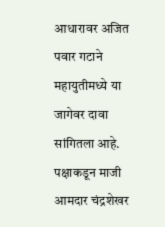आधारावर अजित पवार गटाने महायुतीमध्ये या जागेवर दावा सांगितला आहे. पक्षाकडून माजी आमदार चंद्रशेखर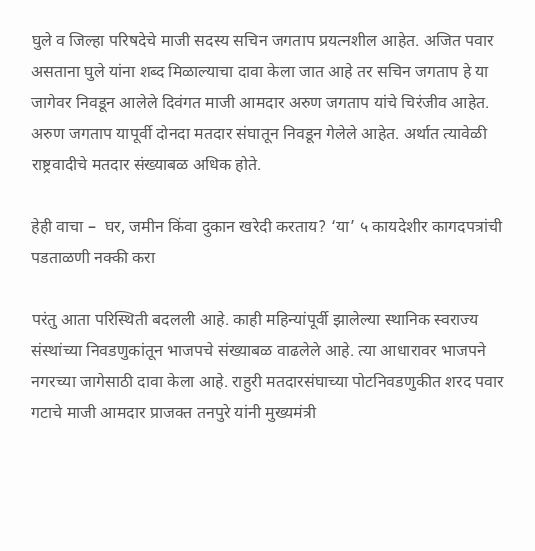घुले व जिल्हा परिषदेचे माजी सदस्य सचिन जगताप प्रयत्नशील आहेत. अजित पवार असताना घुले यांना शब्द मिळाल्याचा दावा केला जात आहे तर सचिन जगताप हे या जागेवर निवडून आलेले दिवंगत माजी आमदार अरुण जगताप यांचे चिरंजीव आहेत. अरुण जगताप यापूर्वी दोनदा मतदार संघातून निवडून गेलेले आहेत. अर्थात त्यावेळी राष्ट्रवादीचे मतदार संख्याबळ अधिक होते.

हेही वाचा –  घर, जमीन किंवा दुकान खरेदी करताय? ‘या’ ५ कायदेशीर कागदपत्रांची पडताळणी नक्की करा

परंतु आता परिस्थिती बदलली आहे. काही महिन्यांपूर्वी झालेल्या स्थानिक स्वराज्य संस्थांच्या निवडणुकांतून भाजपचे संख्याबळ वाढलेले आहे. त्या आधारावर भाजपने नगरच्या जागेसाठी दावा केला आहे. राहुरी मतदारसंघाच्या पोटनिवडणुकीत शरद पवार गटाचे माजी आमदार प्राजक्त तनपुरे यांनी मुख्यमंत्री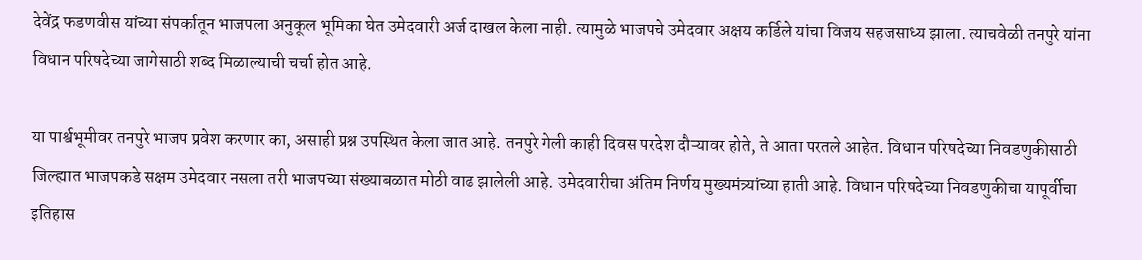देवेंद्र फडणवीस यांच्या संपर्कातून भाजपला अनुकूल भूमिका घेत उमेदवारी अर्ज दाखल केला नाही. त्यामुळे भाजपचे उमेदवार अक्षय कर्डिले यांचा विजय सहजसाध्य झाला. त्याचवेळी तनपुरे यांना विधान परिषदेच्या जागेसाठी शब्द मिळाल्याची चर्चा होत आहे.

या पार्श्वभूमीवर तनपुरे भाजप प्रवेश करणार का, असाही प्रश्न उपस्थित केला जात आहे. तनपुरे गेली काही दिवस परदेश दौऱ्यावर होते, ते आता परतले आहेत. विधान परिषदेच्या निवडणुकीसाठी जिल्ह्यात भाजपकडे सक्षम उमेदवार नसला तरी भाजपच्या संख्याबळात मोठी वाढ झालेली आहे. उमेदवारीचा अंतिम निर्णय मुख्यमंत्र्यांच्या हाती आहे. विधान परिषदेच्या निवडणुकीचा यापूर्वीचा इतिहास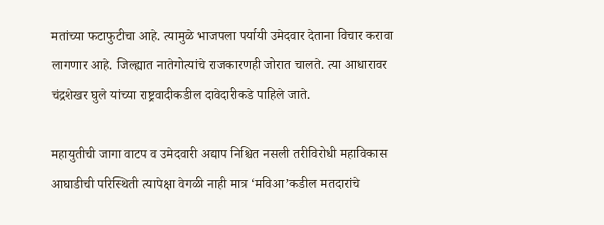मतांच्या फटाफुटीचा आहे. त्यामुळे भाजपला पर्यायी उमेदवार देताना विचार करावा लागणार आहे. जिल्ह्यात नातेगोत्यांचे राजकारणही जोरात चालते. त्या आधारावर चंद्रशेखर घुले यांच्या राष्ट्रवादीकडील दावेदारीकडे पाहिले जाते.

महायुतीची जागा वाटप व उमेदवारी अद्याप निश्चित नसली तरीविरोधी महाविकास आघाडीची परिस्थिती त्यापेक्षा वेगळी नाही मात्र ‘मविआ’कडील मतदारांचे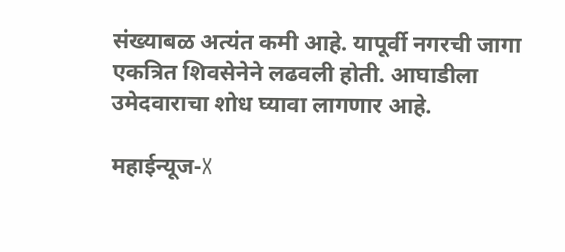संख्याबळ अत्यंत कमी आहे. यापूर्वी नगरची जागा एकत्रित शिवसेनेने लढवली होती. आघाडीला उमेदवाराचा शोध घ्यावा लागणार आहे.

महाईन्यूज-X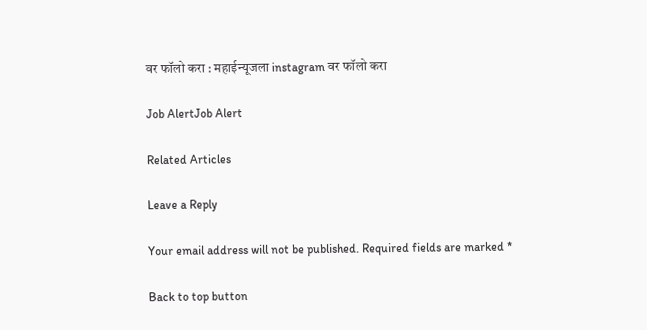वर फॉलो करा : महाईन्यूजला instagram वर फॉलो करा

Job AlertJob Alert

Related Articles

Leave a Reply

Your email address will not be published. Required fields are marked *

Back to top button